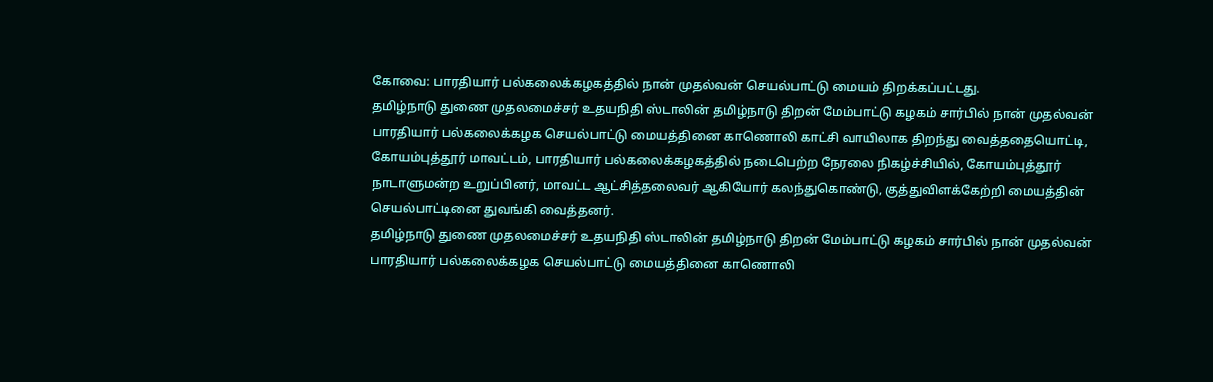கோவை: பாரதியார் பல்கலைக்கழகத்தில் நான் முதல்வன் செயல்பாட்டு மையம் திறக்கப்பட்டது.
தமிழ்நாடு துணை முதலமைச்சர் உதயநிதி ஸ்டாலின் தமிழ்நாடு திறன் மேம்பாட்டு கழகம் சார்பில் நான் முதல்வன் பாரதியார் பல்கலைக்கழக செயல்பாட்டு மையத்தினை காணொலி காட்சி வாயிலாக திறந்து வைத்ததையொட்டி, கோயம்புத்தூர் மாவட்டம், பாரதியார் பல்கலைக்கழகத்தில் நடைபெற்ற நேரலை நிகழ்ச்சியில், கோயம்புத்தூர் நாடாளுமன்ற உறுப்பினர், மாவட்ட ஆட்சித்தலைவர் ஆகியோர் கலந்துகொண்டு, குத்துவிளக்கேற்றி மையத்தின் செயல்பாட்டினை துவங்கி வைத்தனர்.
தமிழ்நாடு துணை முதலமைச்சர் உதயநிதி ஸ்டாலின் தமிழ்நாடு திறன் மேம்பாட்டு கழகம் சார்பில் நான் முதல்வன் பாரதியார் பல்கலைக்கழக செயல்பாட்டு மையத்தினை காணொலி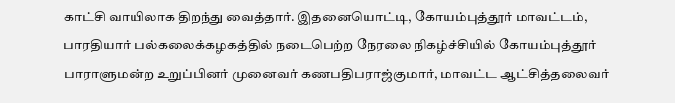காட்சி வாயிலாக திறந்து வைத்தார். இதனையொட்டி, கோயம்புத்தூர் மாவட்டம், பாரதியார் பல்கலைக்கழகத்தில் நடைபெற்ற நேரலை நிகழ்ச்சியில் கோயம்புத்தூர் பாராளுமன்ற உறுப்பினர் முனைவர் கணபதிபராஜ்குமார், மாவட்ட ஆட்சித்தலைவர்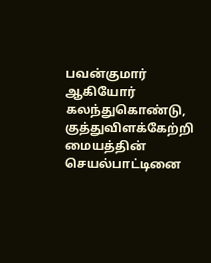பவன்குமார் ஆகியோர் கலந்துகொண்டு, குத்துவிளக்கேற்றி மையத்தின் செயல்பாட்டினை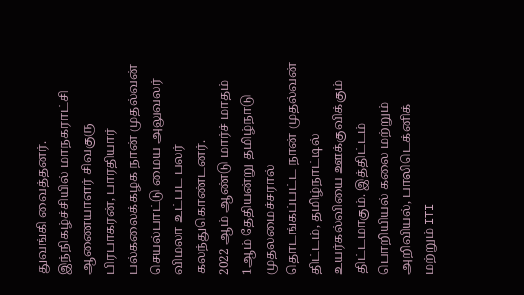துவங்கி வைத்தனர்.
இந்நிகழ்ச்சியில் மாநகராட்சி ஆணையாளர் சிவகுரு பிரபாகரன், பாரதியார் பல்கலைக்கழக நான் முதல்வன் செயல்பாட்டு மைய அலுவலர் விமலா உட்பட பலர் கலந்துகொண்டனர்.
2022 ஆம் ஆண்டு மார்ச் மாதம் 1ஆம் தேதியன்று தமிழ்நாடு முதலமைச்சரால் தொடங்கப்பட்ட நான் முதல்வன் திட்டம், தமிழ்நாட்டில் உயர்கல்வியை ஊக்குவிக்கும் திட்டமாகும். இத்திட்டம் பொறியியல் கலை மற்றும் அறிவியல், பாலிடெக்னிக் மற்றும் ITI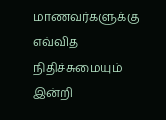மாணவர்களுக்கு எவ்வித நிதிச்சுமையும் இன்றி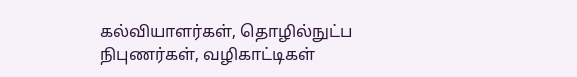கல்வியாளர்கள், தொழில்நுட்ப நிபுணர்கள், வழிகாட்டிகள்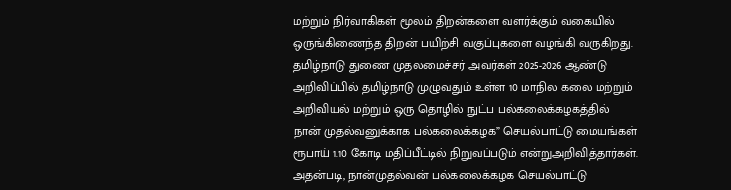மற்றும் நிர்வாகிகள் மூலம் திறன்களை வளர்க்கும் வகையில் ஒருங்கிணைந்த திறன் பயிற்சி வகுப்புகளை வழங்கி வருகிறது.
தமிழ்நாடு துணை முதலமைச்சர் அவர்கள் 2025-2026 ஆண்டு அறிவிப்பில் தமிழ்நாடு முழுவதும் உள்ள 10 மாநில கலை மற்றும் அறிவியல் மற்றும் ஒரு தொழில் நுட்ப பல்கலைக்கழகத்தில் நான் முதல்வனுக்காக பல்கலைக்கழக” செயல்பாட்டு மையங்கள் ரூபாய் 1.10 கோடி மதிப்பீட்டில் நிறுவப்படும் என்றுஅறிவித்தார்கள்.
அதன்படி, நான்முதல்வன் பல்கலைக்கழக செயல்பாட்டு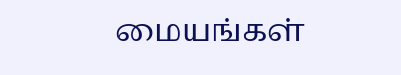மையங்கள்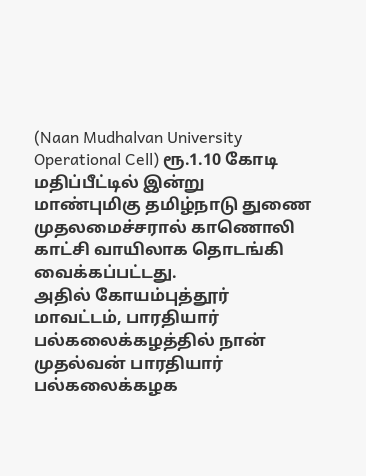(Naan Mudhalvan University Operational Cell) ரூ.1.10 கோடி மதிப்பீட்டில் இன்று மாண்புமிகு தமிழ்நாடு துணை முதலமைச்சரால் காணொலி காட்சி வாயிலாக தொடங்கி வைக்கப்பட்டது.
அதில் கோயம்புத்தூர் மாவட்டம், பாரதியார் பல்கலைக்கழத்தில் நான் முதல்வன் பாரதியார் பல்கலைக்கழக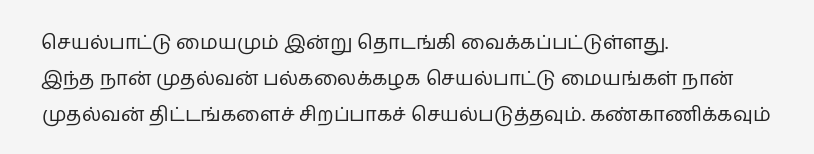செயல்பாட்டு மையமும் இன்று தொடங்கி வைக்கப்பட்டுள்ளது.
இந்த நான் முதல்வன் பல்கலைக்கழக செயல்பாட்டு மையங்கள் நான் முதல்வன் திட்டங்களைச் சிறப்பாகச் செயல்படுத்தவும். கண்காணிக்கவும்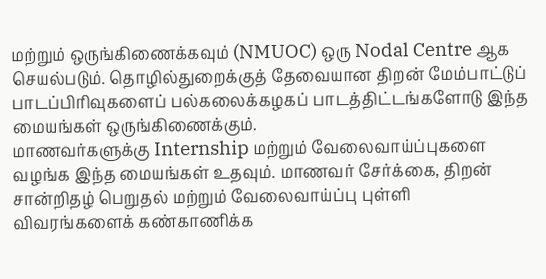மற்றும் ஒருங்கிணைக்கவும் (NMUOC) ஒரு Nodal Centre ஆக செயல்படும். தொழில்துறைக்குத் தேவையான திறன் மேம்பாட்டுப் பாடப்பிரிவுகளைப் பல்கலைக்கழகப் பாடத்திட்டங்களோடு இந்த மையங்கள் ஒருங்கிணைக்கும்.
மாணவர்களுக்கு Internship மற்றும் வேலைவாய்ப்புகளை வழங்க இந்த மையங்கள் உதவும். மாணவர் சேர்க்கை, திறன் சான்றிதழ் பெறுதல் மற்றும் வேலைவாய்ப்பு புள்ளி விவரங்களைக் கண்காணிக்க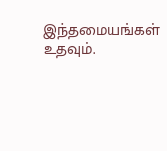இந்தமையங்கள் உதவும்.